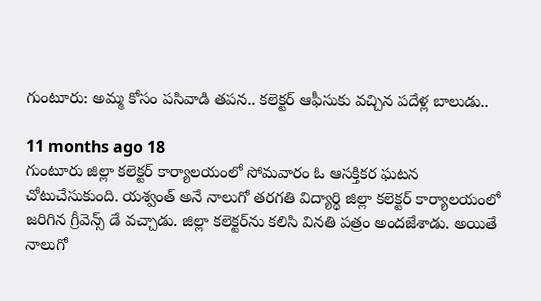గుంటూరు: అమ్మ కోసం పసివాడి తపన.. కలెక్టర్ ఆఫీసుకు వచ్చిన పదేళ్ల బాలుడు..

11 months ago 18
గుంటూరు జిల్లా కలెక్టర్ కార్యాలయంలో సోమవారం ఓ ఆసక్తికర ఘటన చోటుచేసుకుంది. యశ్వంత్ అనే నాలుగో తరగతి విద్యార్థి జిల్లా కలెక్టర్ కార్యాలయంలో జరిగిన గ్రీవెన్స్ డే వచ్చాడు. జిల్లా కలెక్టర్‌ను కలిసి వినతి పత్రం అందజేశాడు. అయితే నాలుగో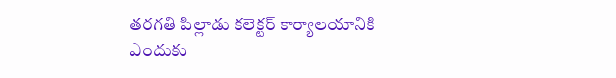తరగతి పిల్లాడు కలెక్టర్ కార్యాలయానికి ఎందుకు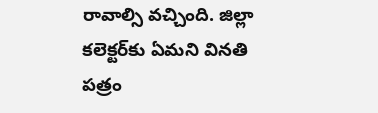రావాల్సి వచ్చింది. జిల్లా కలెక్టర్‌కు ఏమని వినతి పత్రం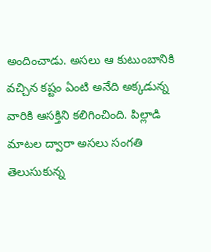అందించాడు. అసలు ఆ కుటుంబానికి వచ్చిన కష్టం ఏంటి అనేది అక్కడున్న వారికి ఆసక్తిని కలిగించింది. పిల్లాడి మాటల ద్వారా అసలు సంగతి తెలుసుకున్న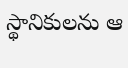స్థానికులను ఆ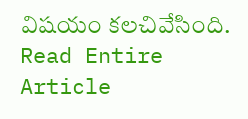విషయం కలచివేసింది.
Read Entire Article